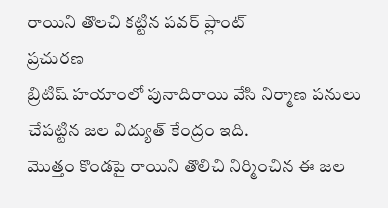రాయిని తొలచి కట్టిన పవర్ ప్లాంట్
ప్రచురణ
బ్రిటిష్ హయాంలో పునాదిరాయి వేసి నిర్మాణ పనులు చేపట్టిన జల విద్యుత్ కేంద్రం ఇది.
మొత్తం కొండపై రాయిని తొలిచి నిర్మించిన ఈ జల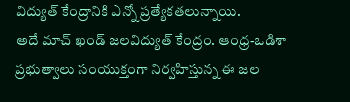విద్యుత్ కేంద్రానికి ఎన్నో ప్రత్యేకతలున్నాయి.
అదే మాచ్ ఖండ్ జలవిద్యుత్ కేంద్రం. ఆంధ్ర-ఒడిశా ప్రభుత్వాలు సంయుక్తంగా నిర్వహిస్తున్న ఈ జల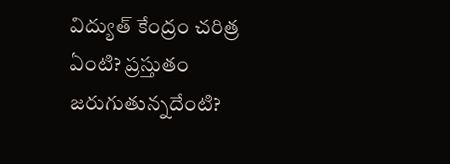విద్యుత్ కేంద్రం చరిత్ర ఏంటి? ప్రస్తుతం జరుగుతున్నదేంటి?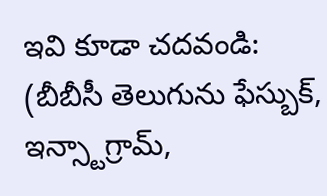ఇవి కూడా చదవండి:
(బీబీసీ తెలుగును ఫేస్బుక్, ఇన్స్టాగ్రామ్,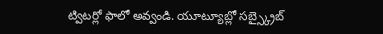ట్విటర్లో ఫాలో అవ్వండి. యూట్యూబ్లో సబ్స్క్రైబ్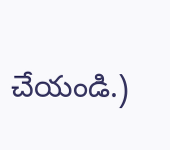చేయండి.)